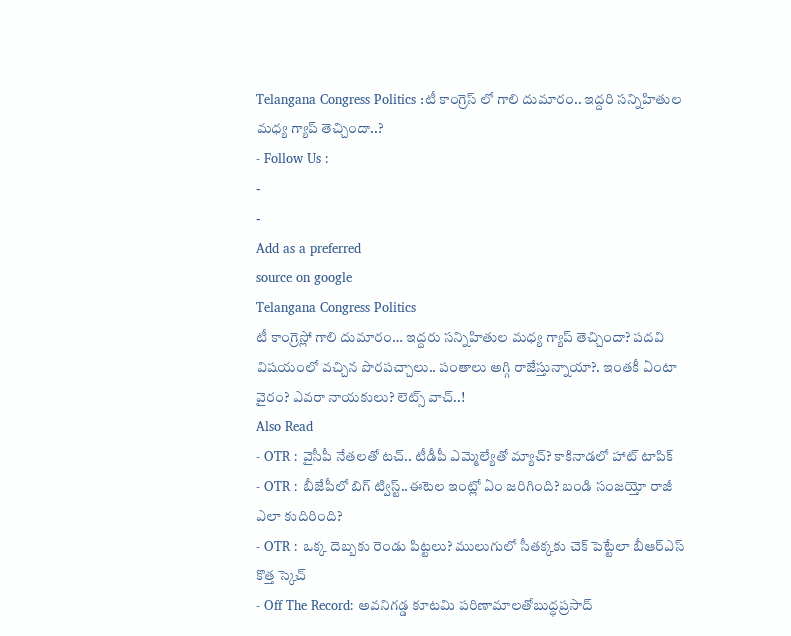Telangana Congress Politics :టీ కాంగ్రెస్ లో గాలి దుమారం.. ఇద్దరి సన్నిహితుల మధ్య గ్యాప్ తెచ్చిందా..?
- Follow Us :
-
-
Add as a preferred
source on google
Telangana Congress Politics
టీ కాంగ్రెస్లో గాలి దుమారం… ఇద్దరు సన్నిహితుల మధ్య గ్యాప్ తెచ్చిందా? పదవి విషయంలో వచ్చిన పొరపచ్చాలు.. పంతాలు అగ్గి రాజేస్తున్నాయా?. ఇంతకీ ఏంటా వైరం? ఎవరా నాయకులు? లెట్స్ వాచ్..!
Also Read
- OTR : వైసీపీ నేతలతో టచ్.. టీడీపీ ఎమ్మెల్యేతో మ్యాచ్? కాకినాడలో హాట్ టాపిక్
- OTR : బీజేపీలో బిగ్ ట్విస్ట్..ఈటెల ఇంట్లో ఏం జరిగింది? బండి సంజయ్తో రాజీ ఎలా కుదిరింది?
- OTR : ఒక్క దెబ్బకు రెండు పిట్టలు? ములుగులో సీతక్కకు చెక్ పెట్టేలా బీఆర్ఎస్ కొత్త స్కెచ్
- Off The Record: అవనిగడ్డ కూటమి పరిణామాలతోబుద్ధప్రసాద్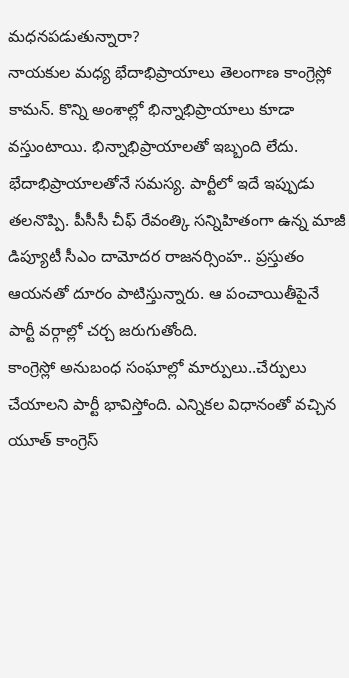మధనపడుతున్నారా?
నాయకుల మధ్య భేదాభిప్రాయాలు తెలంగాణ కాంగ్రెస్లో కామన్. కొన్ని అంశాల్లో భిన్నాభిప్రాయాలు కూడా వస్తుంటాయి. భిన్నాభిప్రాయాలతో ఇబ్బంది లేదు. భేదాభిప్రాయాలతోనే సమస్య. పార్టీలో ఇదే ఇప్పుడు తలనొప్పి. పీసీసీ చీఫ్ రేవంత్కి సన్నిహితంగా ఉన్న మాజీ డిప్యూటీ సీఎం దామోదర రాజనర్సింహ.. ప్రస్తుతం ఆయనతో దూరం పాటిస్తున్నారు. ఆ పంచాయితీపైనే పార్టీ వర్గాల్లో చర్చ జరుగుతోంది.
కాంగ్రెస్లో అనుబంధ సంఘాల్లో మార్పులు..చేర్పులు చేయాలని పార్టీ భావిస్తోంది. ఎన్నికల విధానంతో వచ్చిన యూత్ కాంగ్రెస్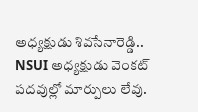అధ్యక్షుడు శివసేనారెడ్డి.. NSUI అధ్యక్షుడు వెంకట్ పదవుల్లో మార్పులు లేవు.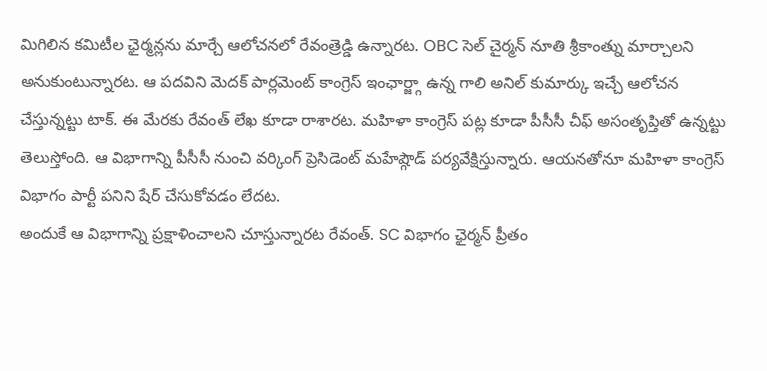మిగిలిన కమిటీల ఛైర్మన్లను మార్చే ఆలోచనలో రేవంత్రెడ్డి ఉన్నారట. OBC సెల్ చైర్మన్ నూతి శ్రీకాంత్ను మార్చాలని అనుకుంటున్నారట. ఆ పదవిని మెదక్ పార్లమెంట్ కాంగ్రెస్ ఇంఛార్జ్గా ఉన్న గాలి అనిల్ కుమార్కు ఇచ్చే ఆలోచన చేస్తున్నట్టు టాక్. ఈ మేరకు రేవంత్ లేఖ కూడా రాశారట. మహిళా కాంగ్రెస్ పట్ల కూడా పీసీసీ చీఫ్ అసంతృప్తితో ఉన్నట్టు తెలుస్తోంది. ఆ విభాగాన్ని పీసీసీ నుంచి వర్కింగ్ ప్రెసిడెంట్ మహేష్గౌడ్ పర్యవేక్షిస్తున్నారు. ఆయనతోనూ మహిళా కాంగ్రెస్ విభాగం పార్టీ పనిని షేర్ చేసుకోవడం లేదట.
అందుకే ఆ విభాగాన్ని ప్రక్షాళించాలని చూస్తున్నారట రేవంత్. SC విభాగం ఛైర్మన్ ప్రీతం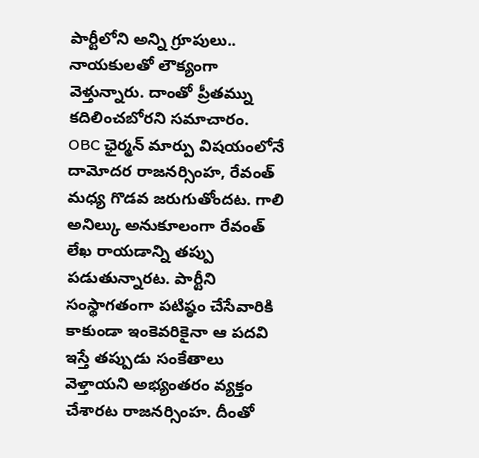పార్టీలోని అన్ని గ్రూపులు.. నాయకులతో లౌక్యంగా వెళ్తున్నారు. దాంతో ప్రీతమ్ను కదిలించబోరని సమాచారం.
OBC ఛైర్మన్ మార్పు విషయంలోనే దామోదర రాజనర్సింహ, రేవంత్ మధ్య గొడవ జరుగుతోందట. గాలి అనిల్కు అనుకూలంగా రేవంత్ లేఖ రాయడాన్ని తప్పు పడుతున్నారట. పార్టీని సంస్థాగతంగా పటిష్ఠం చేసేవారికి కాకుండా ఇంకెవరికైనా ఆ పదవి ఇస్తే తప్పుడు సంకేతాలు వెళ్తాయని అభ్యంతరం వ్యక్తం చేశారట రాజనర్సింహ. దీంతో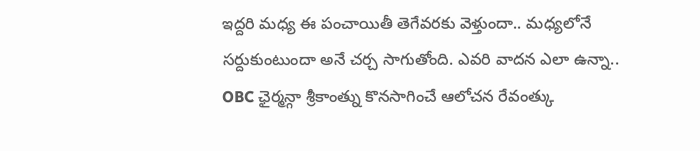ఇద్దరి మధ్య ఈ పంచాయితీ తెగేవరకు వెళ్తుందా.. మధ్యలోనే సర్దుకుంటుందా అనే చర్చ సాగుతోంది. ఎవరి వాదన ఎలా ఉన్నా.. OBC ఛైర్మన్గా శ్రీకాంత్ను కొనసాగించే ఆలోచన రేవంత్కు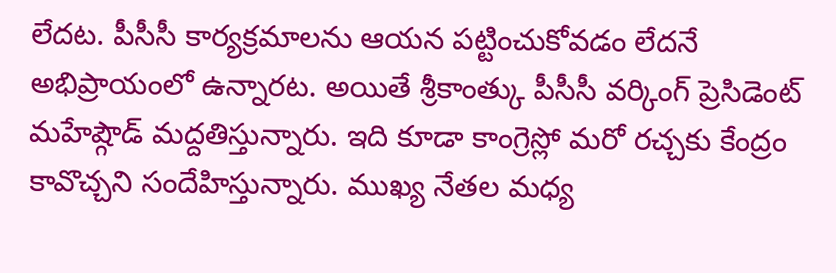లేదట. పీసీసీ కార్యక్రమాలను ఆయన పట్టించుకోవడం లేదనే అభిప్రాయంలో ఉన్నారట. అయితే శ్రీకాంత్కు పీసీసీ వర్కింగ్ ప్రెసిడెంట్ మహేష్గౌడ్ మద్దతిస్తున్నారు. ఇది కూడా కాంగ్రెస్లో మరో రచ్చకు కేంద్రం కావొచ్చని సందేహిస్తున్నారు. ముఖ్య నేతల మధ్య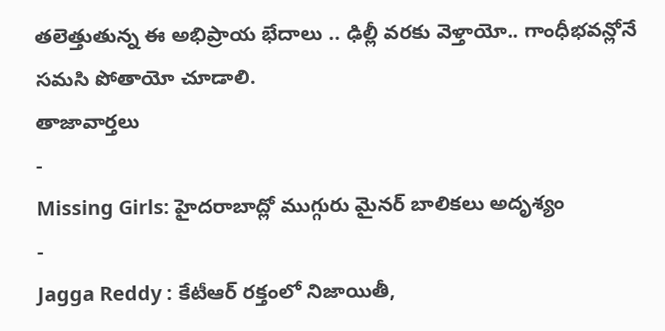తలెత్తుతున్న ఈ అభిప్రాయ భేదాలు .. ఢిల్లీ వరకు వెళ్తాయో.. గాంధీభవన్లోనే సమసి పోతాయో చూడాలి.
తాజావార్తలు
-
Missing Girls: హైదరాబాద్లో ముగ్గురు మైనర్ బాలికలు అదృశ్యం
-
Jagga Reddy : కేటీఆర్ రక్తంలో నిజాయితీ,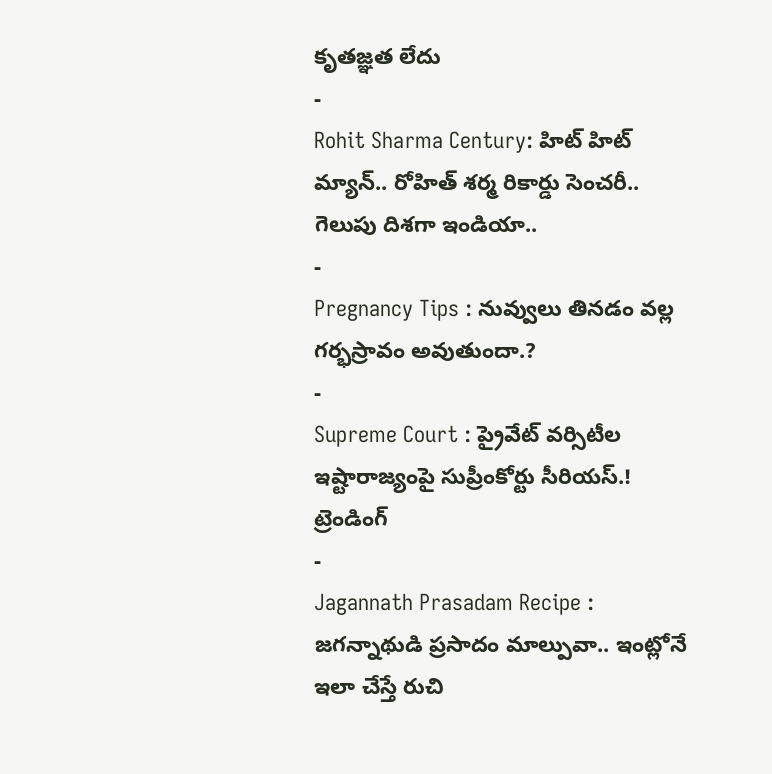కృతజ్ఞత లేదు
-
Rohit Sharma Century: హిట్ హిట్ మ్యాన్.. రోహిత్ శర్మ రికార్డు సెంచరీ.. గెలుపు దిశగా ఇండియా..
-
Pregnancy Tips : నువ్వులు తినడం వల్ల గర్భస్రావం అవుతుందా.?
-
Supreme Court : ప్రైవేట్ వర్సిటీల ఇష్టారాజ్యంపై సుప్రీంకోర్టు సీరియస్.!
ట్రెండింగ్
-
Jagannath Prasadam Recipe : జగన్నాథుడి ప్రసాదం మాల్పువా.. ఇంట్లోనే ఇలా చేస్తే రుచి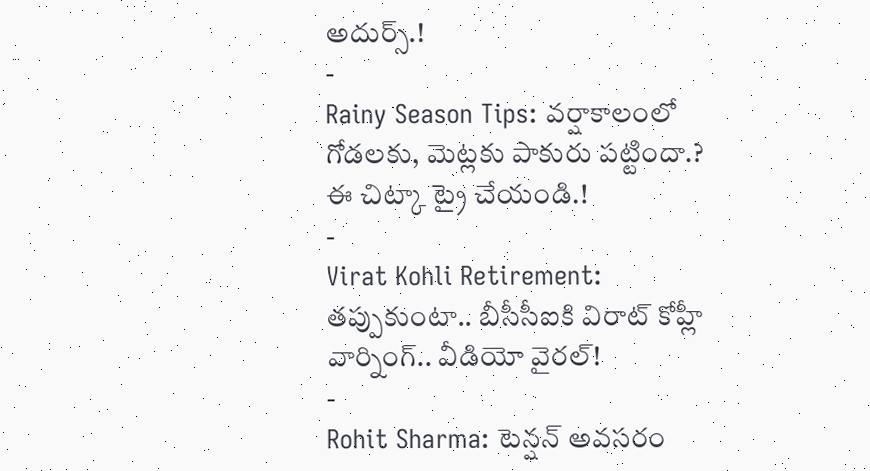అదుర్స్.!
-
Rainy Season Tips: వర్షాకాలంలో గోడలకు, మెట్లకు పాకురు పట్టిందా.? ఈ చిట్కా ట్రై చేయండి.!
-
Virat Kohli Retirement: తప్పుకుంటా.. బీసీసీఐకి విరాట్ కోహ్లీ వార్నింగ్.. వీడియో వైరల్!
-
Rohit Sharma: టెన్షన్ అవసరం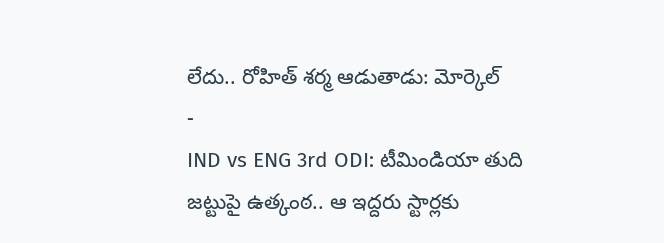లేదు.. రోహిత్ శర్మ ఆడుతాడు: మోర్కెల్
-
IND vs ENG 3rd ODI: టీమిండియా తుది జట్టుపై ఉత్కంఠ.. ఆ ఇద్దరు స్టార్లకు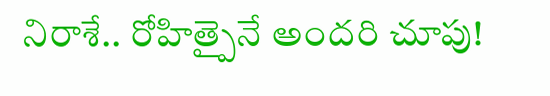నిరాశే.. రోహిత్పైనే అందరి చూపు!